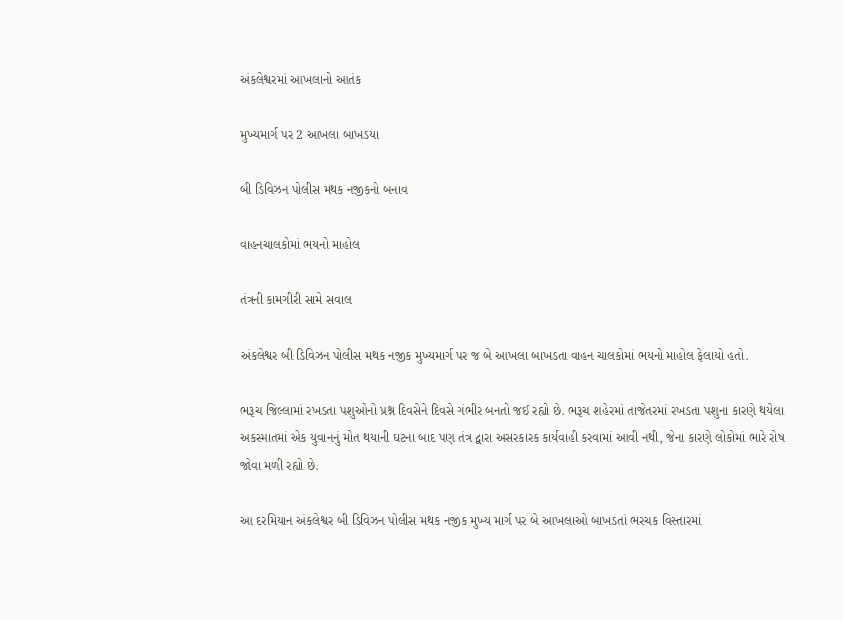અંકલેશ્વરમાં આખલાનો આતંક

મુખ્યમાર્ગ પર 2 આખલા બાખડયા

બી ડિવિઝન પોલીસ મથક નજીકનો બનાવ

વાહનચાલકોમાં ભયનો માહોલ

તંત્રની કામગીરી સામે સવાલ

અંકલેશ્વર બી ડિવિઝન પોલીસ મથક નજીક મુખ્યમાર્ગ પર જ બે આખલા બાખડતા વાહન ચાલકોમાં ભયનો માહોલ ફેલાયો હતો.

ભરૂચ જિલ્લામાં રખડતા પશુઓનો પ્રશ્ન દિવસેને દિવસે ગંભીર બનતો જઈ રહ્યો છે. ભરૂચ શહેરમાં તાજેતરમાં રખડતા પશુના કારણે થયેલા અકસ્માતમાં એક યુવાનનું મોત થયાની ઘટના બાદ પણ તંત્ર દ્વારા અસરકારક કાર્યવાહી કરવામાં આવી નથી, જેના કારણે લોકોમાં ભારે રોષ જોવા મળી રહ્યો છે.

આ દરમિયાન અંકલેશ્વર બી ડિવિઝન પોલીસ મથક નજીક મુખ્ય માર્ગ પર બે આખલાઓ બાખડતાં ભરચક વિસ્તારમાં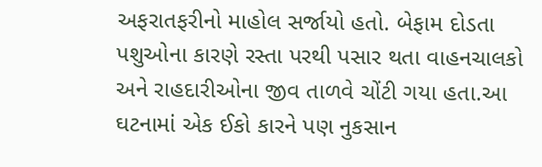અફરાતફરીનો માહોલ સર્જાયો હતો. બેફામ દોડતા પશુઓના કારણે રસ્તા પરથી પસાર થતા વાહનચાલકો અને રાહદારીઓના જીવ તાળવે ચોંટી ગયા હતા.આ ઘટનામાં એક ઈકો કારને પણ નુકસાન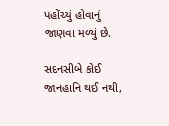પહોંચ્યું હોવાનું જાણવા મળ્યું છે.

સદનસીબે કોઈ જાનહાનિ થઈ નથી,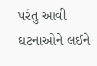પરંતુ આવી ઘટનાઓને લઈને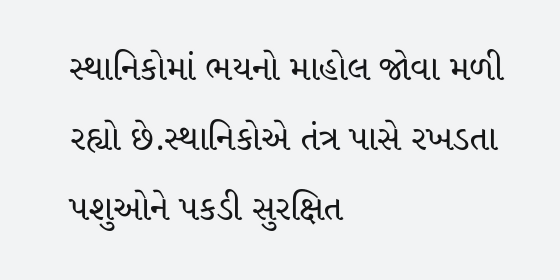સ્થાનિકોમાં ભયનો માહોલ જોવા મળી રહ્યો છે.સ્થાનિકોએ તંત્ર પાસે રખડતા પશુઓને પકડી સુરક્ષિત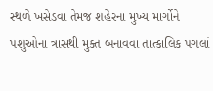સ્થળે ખસેડવા તેમજ શહેરના મુખ્ય માર્ગોને પશુઓના ત્રાસથી મુક્ત બનાવવા તાત્કાલિક પગલાં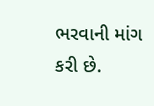ભરવાની માંગ કરી છે.